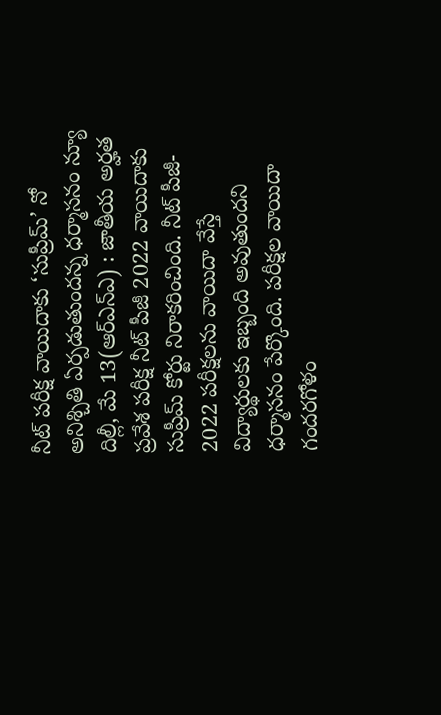నీట్ పరీక్ష వాయిదాకు ‘సుప్రీమ్’ నో
అనిశ్చితి ఏర్పడుతుందన్న ధర్మాసనం న్యూ దిల్లీ, మే 13(ఆర్ఎన్ఎ) : జాతీయ అర్హత ప్రవేశ పరీక్ష నీట్ పీజీ 2022 వాయిదాకు సుప్రీమ్ కోర్టు నిరాకరించింది. నీట్ పీజీ- 2022 పరీక్షలను వాయిదా వేస్తే విద్యార్థులకు ఇబ్బంది అవుతుందని ధర్మాసనం పేర్కొంది. పరీక్షల వాయిదా గందరగోళం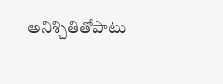అనిశ్చితితోపాటు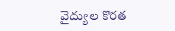వైద్యుల కొరత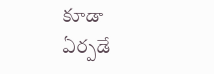కూడా ఏర్పడే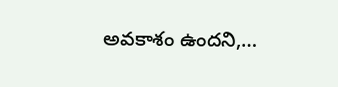అవకాశం ఉందని,…